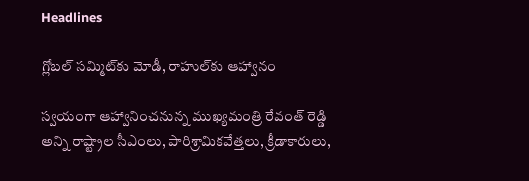Headlines

గ్లోబల్‌ సమ్మిట్‌కు మోడీ, రాహుల్‌కు ఆహ్వానం

స్వయంగా ఆహ్వానించనున్న ముఖ్యమంత్రి రేవంత్‌ రెడ్డి
అన్ని రాష్ట్రాల సీఎంలు, పారిశ్రామికవేత్తలు, క్రీడాకారులు,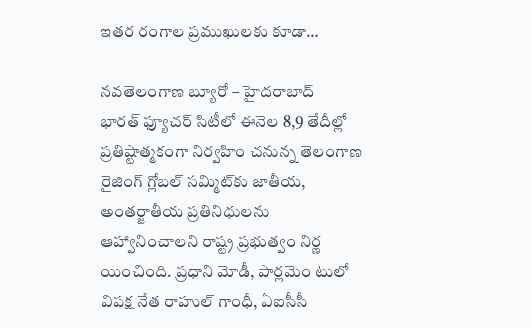ఇతర రంగాల ప్రముఖులకు కూడా…

నవతెలంగాణ బ్యూరో – హైదరాబాద్‌
భారత్‌ ఫ్యూచర్‌ సిటీలో ఈనెల 8,9 తేదీల్లో ప్రతిష్టాత్మకంగా నిర్వహిం చనున్న తెలంగాణ రైజింగ్‌ గ్లోబల్‌ సమ్మిట్‌కు జాతీయ, అంతర్జాతీయ ప్రతినిధులను ఆహ్వానించాలని రాష్ట్ర ప్రభుత్వం నిర్ణ యించింది. ప్రధాని మోడీ, పార్లమెం టులో విపక్ష నేత రాహుల్‌ గాంధీ, ఏఐసీసీ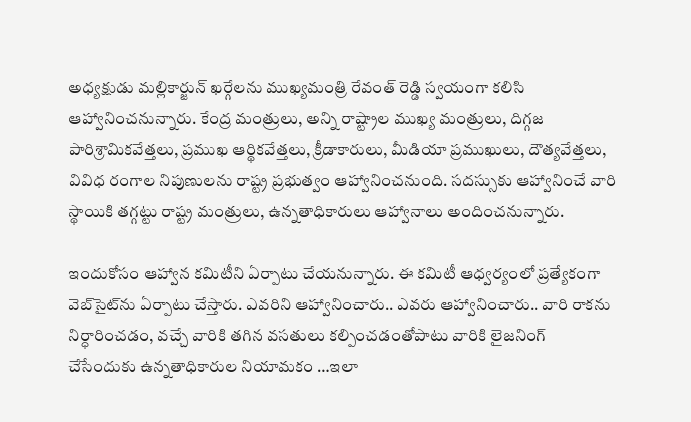అధ్యక్షుడు మల్లికార్జున్‌ ఖర్గేలను ముఖ్యమంత్రి రేవంత్‌ రెడ్డి స్వయంగా కలిసి ఆహ్వానించనున్నారు. కేంద్ర మంత్రులు, అన్ని రాష్ట్రాల ముఖ్య మంత్రులు, దిగ్గజ పారిశ్రామికవేత్తలు, ప్రముఖ ఆర్థికవేత్తలు, క్రీడాకారులు, మీడియా ప్రముఖులు, దౌత్యవేత్తలు, వివిధ రంగాల నిపుణులను రాష్ట్ర ప్రభుత్వం ఆహ్వానించనుంది. సదస్సుకు ఆహ్వానించే వారి స్థాయికి తగ్గట్టు రాష్ట్ర మంత్రులు, ఉన్నతాధికారులు ఆహ్వానాలు అందించనున్నారు.

ఇందుకోసం ఆహ్వాన కమిటీని ఏర్పాటు చేయనున్నారు. ఈ కమిటీ ఆధ్వర్యంలో ప్రత్యేకంగా వెబ్‌సైట్‌ను ఏర్పాటు చేస్తారు. ఎవరిని ఆహ్వానించారు.. ఎవరు ఆహ్వానించారు.. వారి రాకను నిర్ధారించడం, వచ్చే వారికి తగిన వసతులు కల్పించడంతోపాటు వారికి లైజనింగ్‌ చేసేందుకు ఉన్నతాధికారుల నియామకం …ఇలా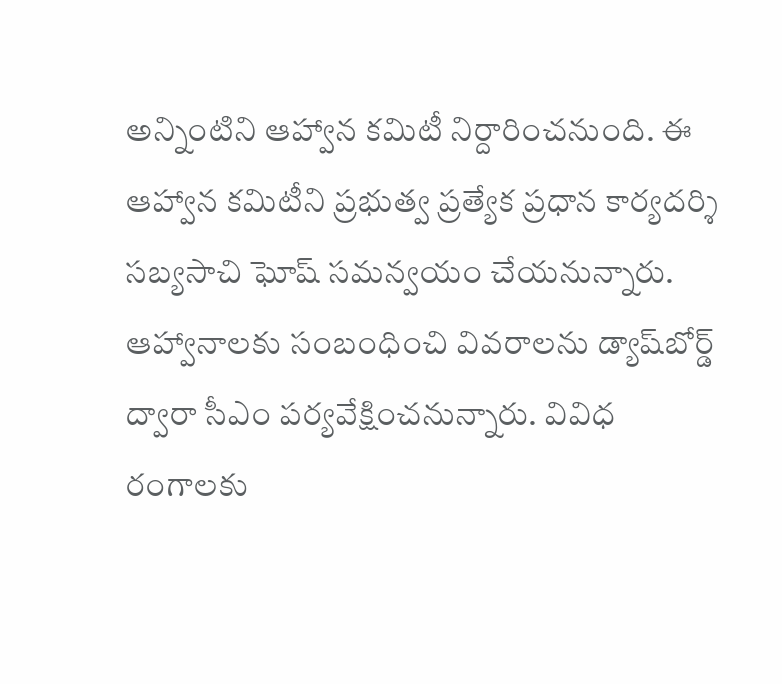అన్నింటిని ఆహ్వాన కమిటీ నిర్దారించనుంది. ఈ ఆహ్వాన కమిటీని ప్రభుత్వ ప్రత్యేక ప్రధాన కార్యదర్శి సబ్యసాచి ఘోష్‌ సమన్వయం చేయనున్నారు. ఆహ్వానాలకు సంబంధించి వివరాలను డ్యాష్‌బోర్డ్‌ ద్వారా సీఎం పర్యవేక్షించనున్నారు. వివిధ రంగాలకు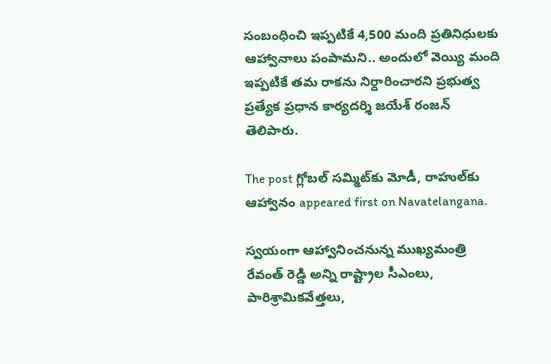సంబంధించి ఇప్పటికే 4,500 మంది ప్రతినిధులకు ఆహ్వానాలు పంపామని.. అందులో వెయ్యి మంది ఇప్పటికే తమ రాకను నిర్దారించారని ప్రభుత్వ ప్రత్యేక ప్రధాన కార్యదర్శి జయేశ్‌ రంజన్‌ తెలిపారు.

The post గ్లోబల్‌ సమ్మిట్‌కు మోడీ, రాహుల్‌కు ఆహ్వానం appeared first on Navatelangana.

స్వయంగా ఆహ్వానించనున్న ముఖ్యమంత్రి రేవంత్‌ రెడ్డి అన్ని రాష్ట్రాల సీఎంలు, పారిశ్రామికవేత్తలు,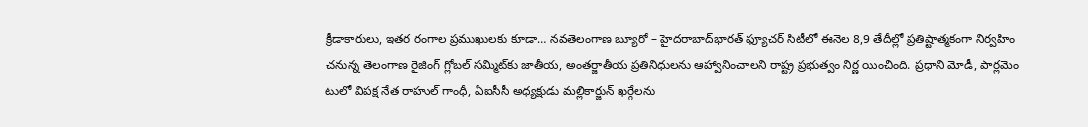క్రీడాకారులు, ఇతర రంగాల ప్రముఖులకు కూడా… నవతెలంగాణ బ్యూరో – హైదరాబాద్‌భారత్‌ ఫ్యూచర్‌ సిటీలో ఈనెల 8,9 తేదీల్లో ప్రతిష్టాత్మకంగా నిర్వహిం చనున్న తెలంగాణ రైజింగ్‌ గ్లోబల్‌ సమ్మిట్‌కు జాతీయ, అంతర్జాతీయ ప్రతినిధులను ఆహ్వానించాలని రాష్ట్ర ప్రభుత్వం నిర్ణ యించింది. ప్రధాని మోడీ, పార్లమెం టులో విపక్ష నేత రాహుల్‌ గాంధీ, ఏఐసీసీ అధ్యక్షుడు మల్లికార్జున్‌ ఖర్గేలను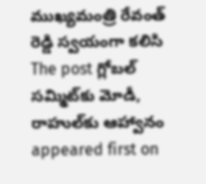ముఖ్యమంత్రి రేవంత్‌ రెడ్డి స్వయంగా కలిసి
The post గ్లోబల్‌ సమ్మిట్‌కు మోడీ, రాహుల్‌కు ఆహ్వానం appeared first on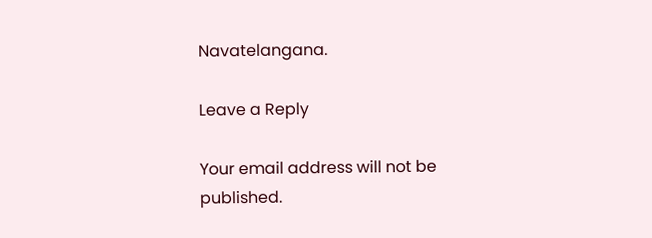Navatelangana.

Leave a Reply

Your email address will not be published.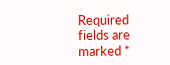Required fields are marked *